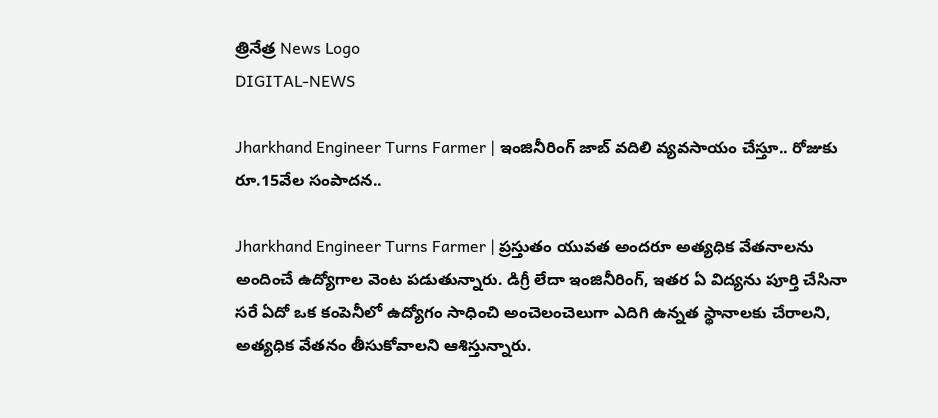త్రినేత్ర News Logo
DIGITAL-NEWS

Jharkhand Engineer Turns Farmer | ఇంజినీరింగ్‌ జాబ్ వ‌దిలి వ్య‌వ‌సాయం చేస్తూ.. రోజుకు రూ.15వేల సంపాద‌న‌..

Jharkhand Engineer Turns Farmer | ప్ర‌స్తుతం యువ‌త అంద‌రూ అత్య‌ధిక వేత‌నాల‌ను అందించే ఉద్యోగాల వెంట ప‌డుతున్నారు. డిగ్రీ లేదా ఇంజినీరింగ్‌, ఇత‌ర ఏ విద్య‌ను పూర్తి చేసినా స‌రే ఏదో ఒక కంపెనీలో ఉద్యోగం సాధించి అంచెలంచెలుగా ఎదిగి ఉన్న‌త స్థానాల‌కు చేరాల‌ని, అత్య‌ధిక వేత‌నం తీసుకోవాల‌ని ఆశిస్తున్నారు.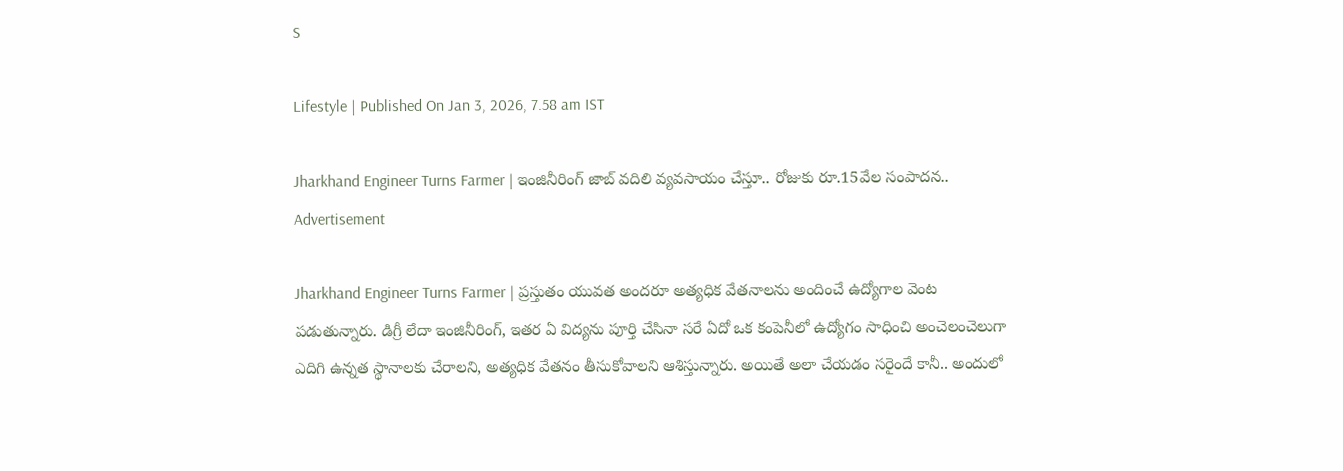S

Lifestyle | Published On Jan 3, 2026, 7.58 am IST

Jharkhand Engineer Turns Farmer | ఇంజినీరింగ్‌ జాబ్ వ‌దిలి వ్య‌వ‌సాయం చేస్తూ.. రోజుకు రూ.15వేల సంపాద‌న‌..
Advertisement

Jharkhand Engineer Turns Farmer | ప్ర‌స్తుతం యువ‌త అంద‌రూ అత్య‌ధిక వేత‌నాల‌ను అందించే ఉద్యోగాల వెంట ప‌డుతున్నారు. డిగ్రీ లేదా ఇంజినీరింగ్‌, ఇత‌ర ఏ విద్య‌ను పూర్తి చేసినా స‌రే ఏదో ఒక కంపెనీలో ఉద్యోగం సాధించి అంచెలంచెలుగా ఎదిగి ఉన్న‌త స్థానాల‌కు చేరాల‌ని, అత్య‌ధిక వేత‌నం తీసుకోవాల‌ని ఆశిస్తున్నారు. అయితే అలా చేయ‌డం స‌రైందే కానీ.. అందులో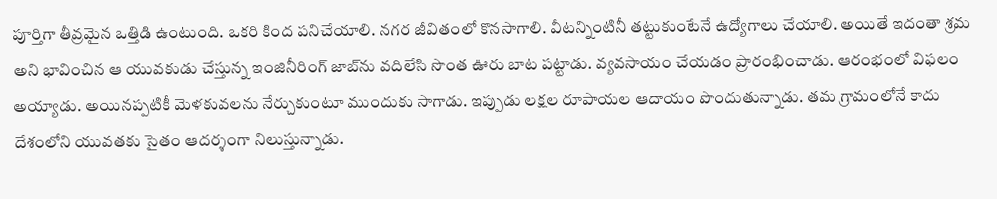పూర్తిగా తీవ్ర‌మైన ఒత్తిడి ఉంటుంది. ఒక‌రి కింద ప‌నిచేయాలి. న‌గ‌ర జీవితంలో కొన‌సాగాలి. వీట‌న్నింటినీ తట్టుకుంటేనే ఉద్యోగాలు చేయాలి. అయితే ఇదంతా శ్ర‌మ అని భావించిన ఆ యువ‌కుడు చేస్తున్న ఇంజినీరింగ్ జాబ్‌ను వ‌దిలేసి సొంత ఊరు బాట ప‌ట్టాడు. వ్య‌వ‌సాయం చేయ‌డం ప్రారంభించాడు. ఆరంభంలో విఫ‌లం అయ్యాడు. అయిన‌ప్ప‌టికీ మెళ‌కువ‌ల‌ను నేర్చుకుంటూ ముందుకు సాగాడు. ఇప్పుడు ల‌క్షల రూపాయల ఆదాయం పొందుతున్నాడు. త‌మ గ్రామంలోనే కాదు దేశంలోని యువ‌త‌కు సైతం ఆద‌ర్శంగా నిలుస్తున్నాడు.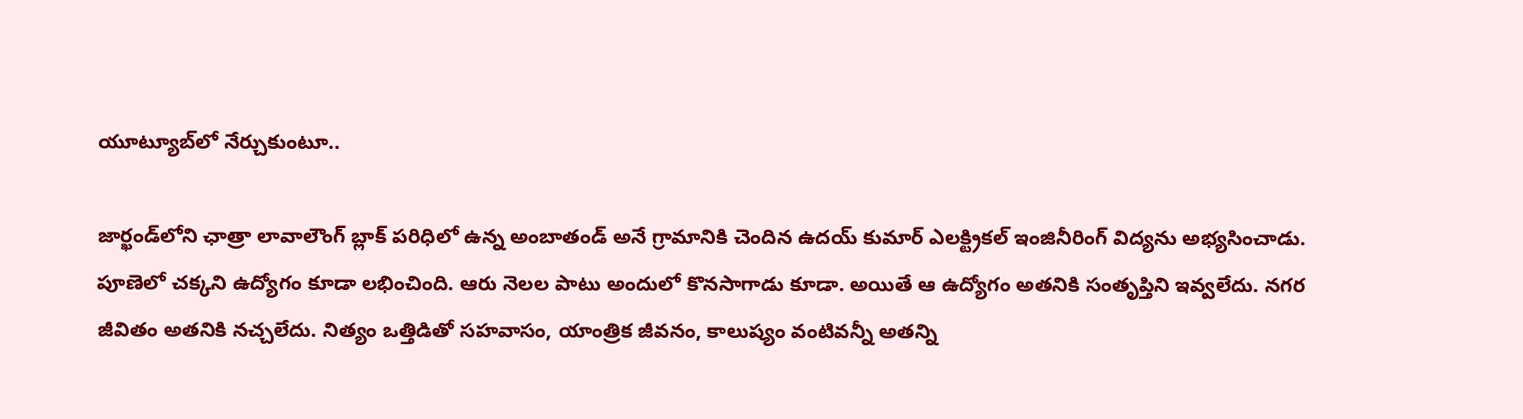యూట్యూబ్‌లో నేర్చుకుంటూ..

జార్ఖండ్‌లోని ఛాత్రా లావాలౌంగ్ బ్లాక్ ప‌రిధిలో ఉన్న‌ అంబాతండ్ అనే గ్రామానికి చెందిన ఉద‌య్ కుమార్ ఎల‌క్ట్రిక‌ల్ ఇంజినీరింగ్ విద్య‌ను అభ్య‌సించాడు. పూణెలో చక్క‌ని ఉద్యోగం కూడా ల‌భించింది. ఆరు నెల‌ల పాటు అందులో కొన‌సాగాడు కూడా. అయితే ఆ ఉద్యోగం అత‌నికి సంతృప్తిని ఇవ్వ‌లేదు. న‌గర జీవితం అత‌నికి న‌చ్చ‌లేదు. నిత్యం ఒత్తిడితో స‌హ‌వాసం, యాంత్రిక జీవ‌నం, కాలుష్యం వంటివ‌న్నీ అత‌న్ని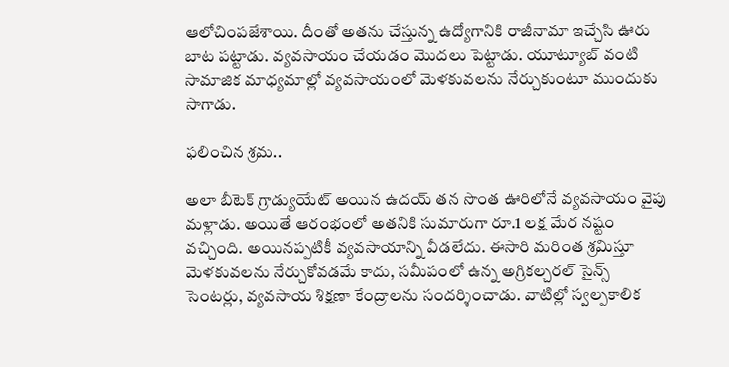ఆలోచింపజేశాయి. దీంతో అత‌ను చేస్తున్న ఉద్యోగానికి రాజీనామా ఇచ్చేసి ఊరు బాట ప‌ట్టాడు. వ్యవ‌సాయం చేయ‌డం మొద‌లు పెట్టాడు. యూట్యూబ్ వంటి సామాజిక మాధ్య‌మాల్లో వ్య‌వ‌సాయంలో మెళ‌కువ‌ల‌ను నేర్చుకుంటూ ముందుకు సాగాడు.

ఫ‌లించిన శ్ర‌మ‌..

అలా బీటెక్ గ్రాడ్యుయేట్ అయిన ఉద‌య్ త‌న సొంత ఊరిలోనే వ్య‌వ‌సాయం వైపు మ‌ళ్లాడు. అయితే ఆరంభంలో అత‌నికి సుమారుగా రూ.1 ల‌క్ష మేర న‌ష్టం వ‌చ్చింది. అయిన‌ప్ప‌టికీ వ్య‌వ‌సాయాన్ని వీడ‌లేదు. ఈసారి మరింత శ్ర‌మిస్తూ మెళ‌కువ‌ల‌ను నేర్చుకోవ‌డ‌మే కాదు, స‌మీపంలో ఉన్న అగ్రిక‌ల్చ‌ర‌ల్ సైన్స్ సెంట‌ర్లు, వ్య‌వ‌సాయ శిక్ష‌ణా కేంద్రాల‌ను సంద‌ర్శించాడు. వాటిల్లో స్వ‌ల్ప‌కాలిక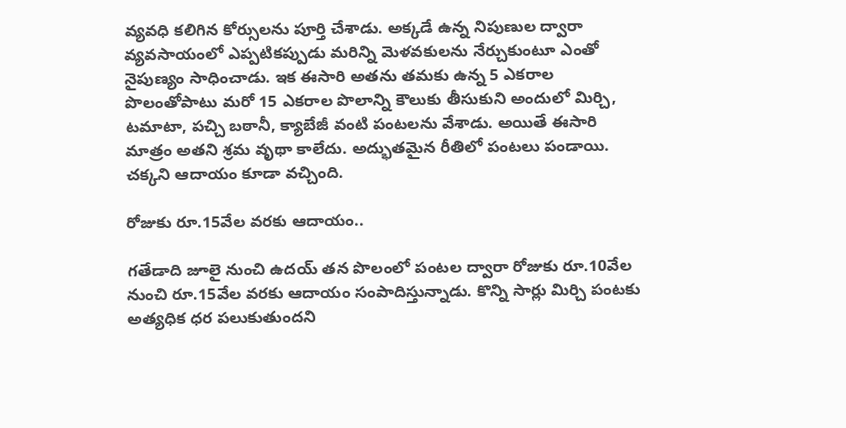వ్య‌వ‌ధి క‌లిగిన కోర్సుల‌ను పూర్తి చేశాడు. అక్క‌డే ఉన్న నిపుణుల ద్వారా వ్య‌వ‌సాయంలో ఎప్ప‌టిక‌ప్పుడు మ‌రిన్ని మెళ‌వ‌కులను నేర్చుకుంటూ ఎంతో నైపుణ్యం సాధించాడు. ఇక ఈసారి అత‌ను త‌మ‌కు ఉన్న 5 ఎక‌రాల పొలంతోపాటు మ‌రో 15 ఎకరాల పొలాన్ని కౌలుకు తీసుకుని అందులో మిర్చి, ట‌మాటా, ప‌చ్చి బ‌ఠానీ, క్యాబేజీ వంటి పంట‌ల‌ను వేశాడు. అయితే ఈసారి మాత్రం అత‌ని శ్ర‌మ వృథా కాలేదు. అద్భుత‌మైన రీతిలో పంట‌లు పండాయి. చ‌క్క‌ని ఆదాయం కూడా వ‌చ్చింది.

రోజుకు రూ.15వేల వ‌ర‌కు ఆదాయం..

గతేడాది జూలై నుంచి ఉద‌య్ త‌న పొలంలో పంట‌ల ద్వారా రోజుకు రూ.10వేల నుంచి రూ.15వేల వ‌ర‌కు ఆదాయం సంపాదిస్తున్నాడు. కొన్ని సార్లు మిర్చి పంట‌కు అత్య‌ధిక ధ‌ర ప‌లుకుతుంద‌ని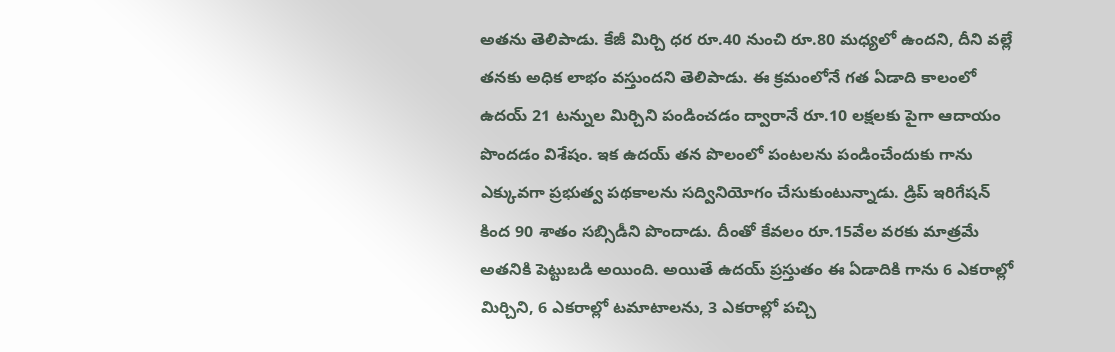అత‌ను తెలిపాడు. కేజీ మిర్చి ధ‌ర రూ.40 నుంచి రూ.80 మధ్యలో ఉంద‌ని, దీని వ‌ల్లే త‌నకు అధిక లాభం వ‌స్తుంద‌ని తెలిపాడు. ఈ క్ర‌మంలోనే గ‌త ఏడాది కాలంలో ఉద‌య్ 21 ట‌న్నుల మిర్చిని పండించడం ద్వారానే రూ.10 ల‌క్ష‌ల‌కు పైగా ఆదాయం పొంద‌డం విశేషం. ఇక ఉద‌య్ త‌న పొలంలో పంట‌ల‌ను పండించేందుకు గాను ఎక్కువ‌గా ప్ర‌భుత్వ ప‌థ‌కాల‌ను స‌ద్వినియోగం చేసుకుంటున్నాడు. డ్రిప్ ఇరిగేష‌న్ కింద 90 శాతం స‌బ్సిడీని పొందాడు. దీంతో కేవ‌లం రూ.15వేల వ‌ర‌కు మాత్ర‌మే అత‌నికి పెట్టుబ‌డి అయింది. అయితే ఉద‌య్ ప్ర‌స్తుతం ఈ ఏడాదికి గాను 6 ఎక‌రాల్లో మిర్చిని, 6 ఎక‌రాల్లో ట‌మాటాల‌ను, 3 ఎక‌రాల్లో ప‌చ్చి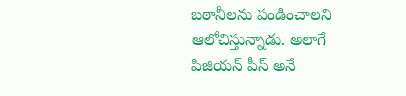బ‌ఠానీల‌ను పండించాల‌ని ఆలోచిస్తున్నాడు. అలాగే పిజియ‌న్ పీస్ అనే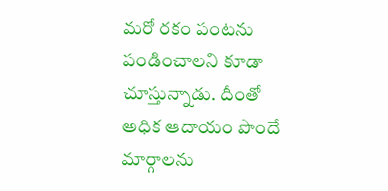మ‌రో ర‌కం పంట‌ను పండించాల‌ని కూడా చూస్తున్నాడు. దీంతో అధిక ఆదాయం పొందే మార్గాల‌ను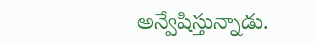అన్వేషిస్తున్నాడు.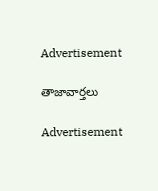Advertisement

తాజావార్తలు

Advertisement